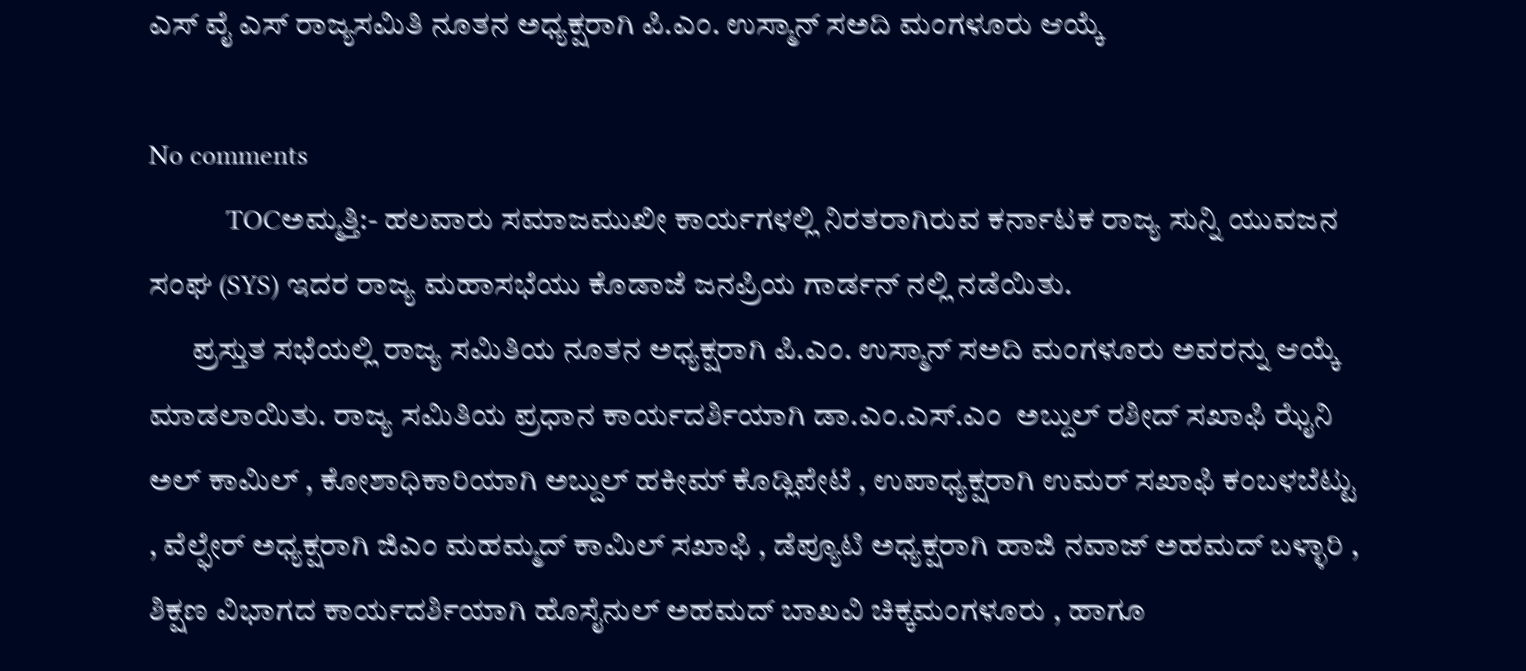ಎಸ್ ವೈ ಎಸ್ ರಾಜ್ಯಸಮಿತಿ ನೂತನ ಅಧ್ಯಕ್ಷರಾಗಿ ಪಿ.ಎಂ. ಉಸ್ಮಾನ್ ಸಅದಿ ಮಂಗಳೂರು ಆಯ್ಕೆ

No comments
           TOCಅಮ್ಮತ್ತಿ:- ಹಲವಾರು ಸಮಾಜಮುಖೀ ಕಾರ್ಯಗಳಲ್ಲಿ ನಿರತರಾಗಿರುವ ಕರ್ನಾಟಕ ರಾಜ್ಯ ಸುನ್ನಿ ಯುವಜನ ಸಂಘ (SYS) ಇದರ ರಾಜ್ಯ ಮಹಾಸಭೆಯು ಕೊಡಾಜೆ ಜನಪ್ರಿಯ ಗಾರ್ಡನ್ ನಲ್ಲಿ ನಡೆಯಿತು.
       ಪ್ರಸ್ತುತ ಸಭೆಯಲ್ಲಿ ರಾಜ್ಯ ಸಮಿತಿಯ ನೂತನ ಅಧ್ಯಕ್ಷರಾಗಿ ಪಿ.ಎಂ. ಉಸ್ಮಾನ್ ಸಅದಿ ಮಂಗಳೂರು ಅವರನ್ನು ಆಯ್ಕೆ ಮಾಡಲಾಯಿತು. ರಾಜ್ಯ ಸಮಿತಿಯ ಪ್ರಧಾನ ಕಾರ್ಯದರ್ಶಿಯಾಗಿ ಡಾ.ಎಂ.ಎಸ್.ಎಂ  ಅಬ್ದುಲ್ ರಶೀದ್ ಸಖಾಫಿ ಝೈನಿ ಅಲ್ ಕಾಮಿಲ್ , ಕೋಶಾಧಿಕಾರಿಯಾಗಿ ಅಬ್ದುಲ್ ಹಕೀಮ್ ಕೊಡ್ಲಿಪೇಟೆ , ಉಪಾಧ್ಯಕ್ಷರಾಗಿ ಉಮರ್ ಸಖಾಫಿ ಕಂಬಳಬೆಟ್ಟು , ವೆಲ್ಫೇರ್ ಅಧ್ಯಕ್ಷರಾಗಿ ಜಿಎಂ ಮಹಮ್ಮದ್ ಕಾಮಿಲ್ ಸಖಾಫಿ , ಡೆಪ್ಯೂಟಿ ಅಧ್ಯಕ್ಷರಾಗಿ ಹಾಜಿ ನವಾಜ್ ಅಹಮದ್ ಬಳ್ಳಾರಿ , ಶಿಕ್ಷಣ ವಿಭಾಗದ ಕಾರ್ಯದರ್ಶಿಯಾಗಿ ಹೊಸೈನುಲ್ ಅಹಮದ್ ಬಾಖವಿ ಚಿಕ್ಕಮಂಗಳೂರು , ಹಾಗೂ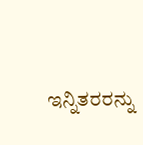ಇನ್ನಿತರರನ್ನು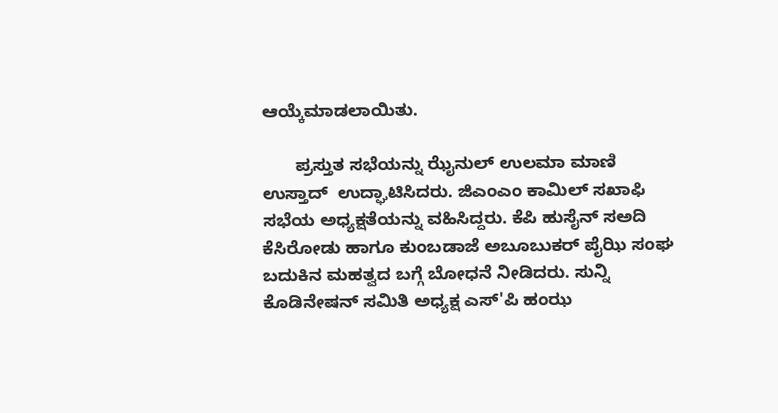ಆಯ್ಕೆಮಾಡಲಾಯಿತು.

       ಪ್ರಸ್ತುತ ಸಭೆಯನ್ನು ಝೈನುಲ್ ಉಲಮಾ ಮಾಣಿ ಉಸ್ತಾದ್  ಉದ್ಘಾಟಿಸಿದರು. ಜಿಎಂಎಂ ಕಾಮಿಲ್ ಸಖಾಫಿ ಸಭೆಯ ಅಧ್ಯಕ್ಷತೆಯನ್ನು ವಹಿಸಿದ್ದರು. ಕೆಪಿ ಹುಸೈನ್ ಸಅದಿ ಕೆಸಿರೋಡು ಹಾಗೂ ಕುಂಬಡಾಜೆ ಅಬೂಬುಕರ್ ಪೈಝಿ ಸಂಘ ಬದುಕಿನ ಮಹತ್ವದ ಬಗ್ಗೆ ಬೋಧನೆ ನೀಡಿದರು. ಸುನ್ನಿ ಕೊಡಿನೇಷನ್ ಸಮಿತಿ ಅಧ್ಯಕ್ಷ ಎಸ್'ಪಿ ಹಂಝ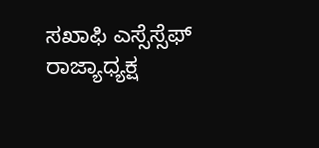ಸಖಾಫಿ ಎಸ್ಸೆಸ್ಸೆಫ್ ರಾಜ್ಯಾಧ್ಯಕ್ಷ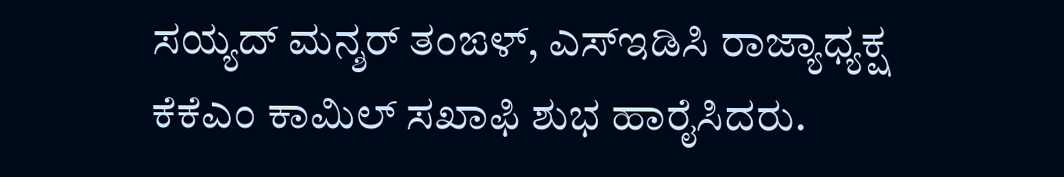ಸಯ್ಯದ್ ಮನ್ಶರ್ ತಂಙಳ್, ಎಸ್ಇಡಿಸಿ ರಾಜ್ಯಾಧ್ಯಕ್ಷ ಕೆಕೆಎಂ ಕಾಮಿಲ್ ಸಖಾಫಿ ಶುಭ ಹಾರೈಸಿದರು.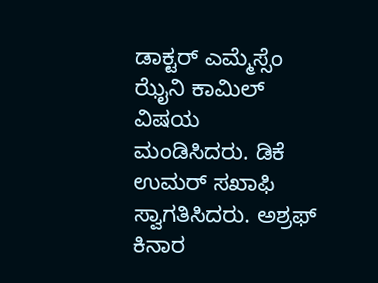ಡಾಕ್ಟರ್ ಎಮ್ಮೆಸ್ಸೆಂ ಝೈನಿ ಕಾಮಿಲ್ ವಿಷಯ ಮಂಡಿಸಿದರು. ಡಿಕೆ ಉಮರ್ ಸಖಾಫಿ ಸ್ವಾಗತಿಸಿದರು. ಅಶ್ರಫ್ ಕಿನಾರ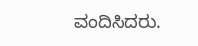ವಂದಿಸಿದರು.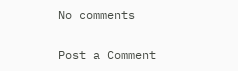No comments

Post a Comment